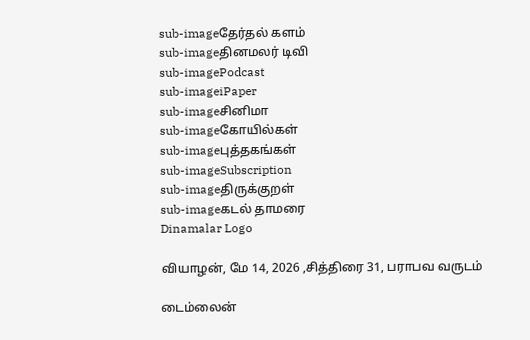sub-imageதேர்தல் களம்
sub-imageதினமலர் டிவி
sub-imagePodcast
sub-imageiPaper
sub-imageசினிமா
sub-imageகோயில்கள்
sub-imageபுத்தகங்கள்
sub-imageSubscription
sub-imageதிருக்குறள்
sub-imageகடல் தாமரை
Dinamalar Logo

வியாழன், மே 14, 2026 ,சித்திரை 31, பராபவ வருடம்

டைம்லைன்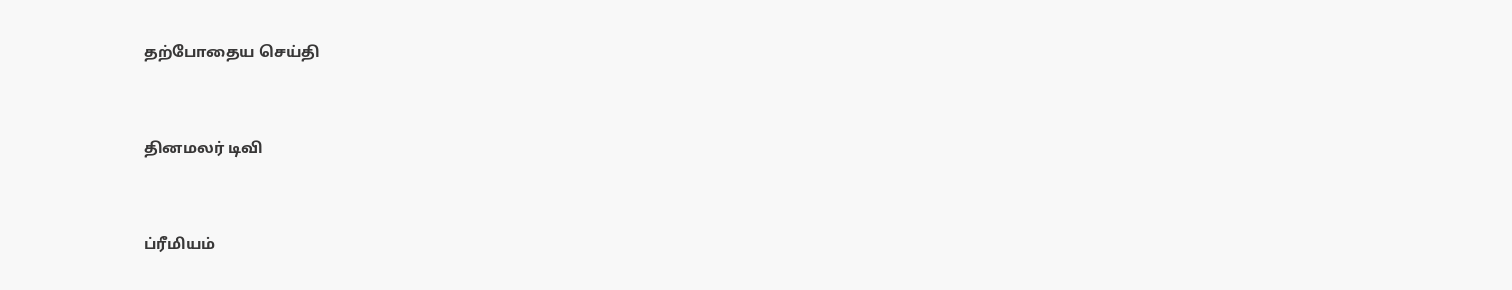தற்போதைய செய்தி


தினமலர் டிவி


ப்ரீமியம்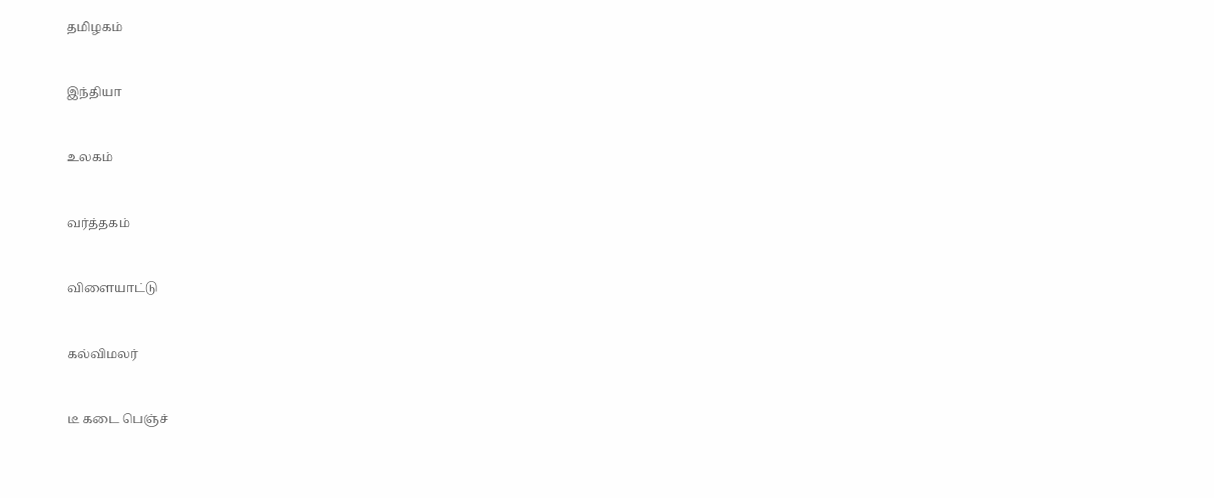தமிழகம்


இந்தியா


உலகம்


வர்த்தகம்


விளையாட்டு


கல்விமலர்


டீ கடை பெஞ்ச்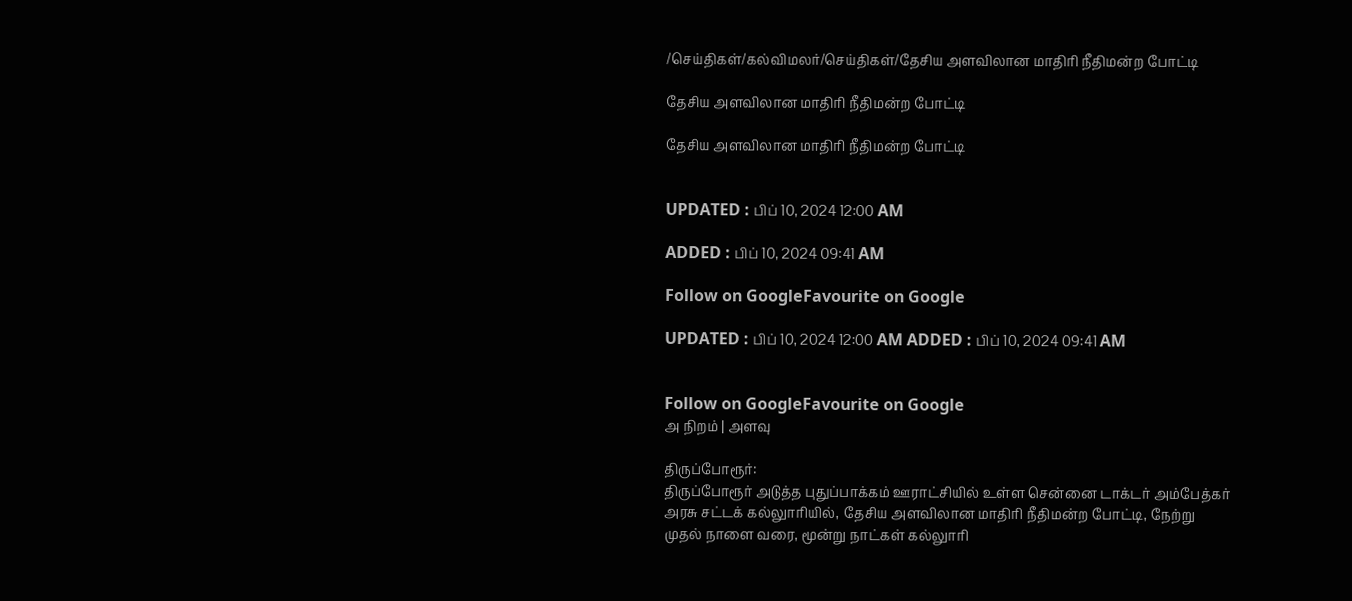/செய்திகள்/கல்விமலர்/செய்திகள்/தேசிய அளவிலான மாதிரி நீதிமன்ற போட்டி

தேசிய அளவிலான மாதிரி நீதிமன்ற போட்டி

தேசிய அளவிலான மாதிரி நீதிமன்ற போட்டி


UPDATED : பிப் 10, 2024 12:00 AM

ADDED : பிப் 10, 2024 09:41 AM

Follow on GoogleFavourite on Google

UPDATED : பிப் 10, 2024 12:00 AM ADDED : பிப் 10, 2024 09:41 AM


Follow on GoogleFavourite on Google
அ நிறம் | அளவு

திருப்போரூர்:
திருப்போரூர் அடுத்த புதுப்பாக்கம் ஊராட்சியில் உள்ள சென்னை டாக்டர் அம்பேத்கர் அரசு சட்டக் கல்லுாரியில், தேசிய அளவிலான மாதிரி நீதிமன்ற போட்டி, நேற்று முதல் நாளை வரை, மூன்று நாட்கள் கல்லுாரி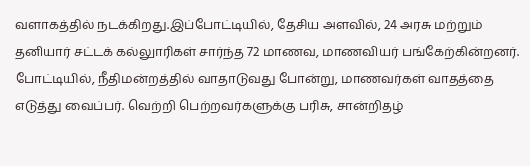வளாகத்தில் நடக்கிறது.இப்போட்டியில், தேசிய அளவில், 24 அரசு மற்றும் தனியார் சட்டக் கல்லுாரிகள் சார்ந்த 72 மாணவ, மாணவியர் பங்கேற்கின்றனர். போட்டியில், நீதிமன்றத்தில் வாதாடுவது போன்று, மாணவர்கள் வாதத்தை எடுத்து வைப்பர். வெற்றி பெற்றவர்களுக்கு பரிசு, சான்றிதழ்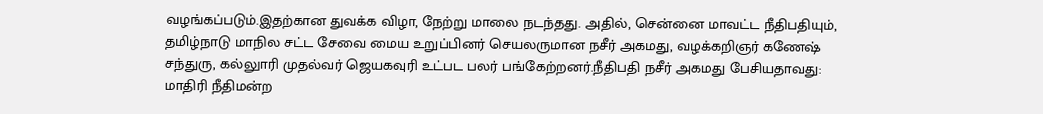வழங்கப்படும்.இதற்கான துவக்க விழா, நேற்று மாலை நடந்தது. அதில், சென்னை மாவட்ட நீதிபதியும், தமிழ்நாடு மாநில சட்ட சேவை மைய உறுப்பினர் செயலருமான நசீர் அகமது, வழக்கறிஞர் கணேஷ் சந்துரு, கல்லுாரி முதல்வர் ஜெயகவுரி உட்பட பலர் பங்கேற்றனர்.நீதிபதி நசீர் அகமது பேசியதாவது:
மாதிரி நீதிமன்ற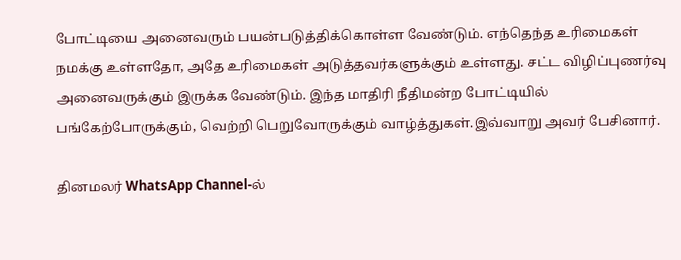போட்டியை அனைவரும் பயன்படுத்திக்கொள்ள வேண்டும். எந்தெந்த உரிமைகள் நமக்கு உள்ளதோ, அதே உரிமைகள் அடுத்தவர்களுக்கும் உள்ளது. சட்ட விழிப்புணர்வு அனைவருக்கும் இருக்க வேண்டும். இந்த மாதிரி நீதிமன்ற போட்டியில் பங்கேற்போருக்கும், வெற்றி பெறுவோருக்கும் வாழ்த்துகள்.இவ்வாறு அவர் பேசினார்.

தினமலர் WhatsApp Channel-ல்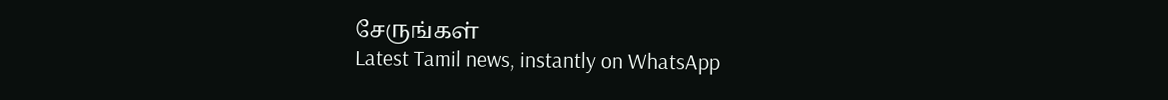சேருங்கள்
Latest Tamil news, instantly on WhatsApp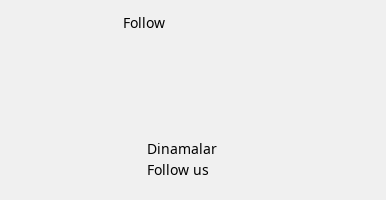Follow





      Dinamalar
      Follow us